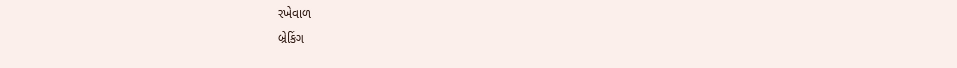રખેવાળ
બ્રેકિંગ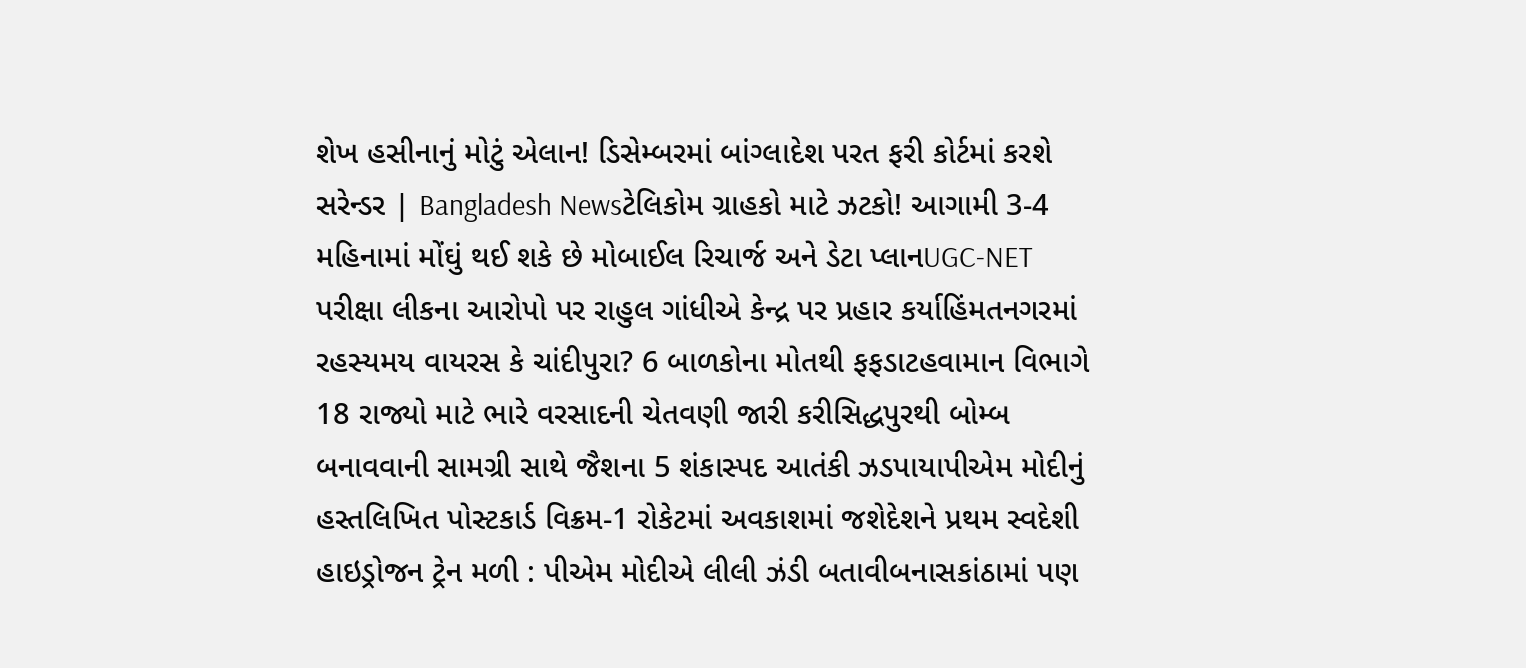શેખ હસીનાનું મોટું એલાન! ડિસેમ્બરમાં બાંગ્લાદેશ પરત ફરી કોર્ટમાં કરશે સરેન્ડર | Bangladesh Newsટેલિકોમ ગ્રાહકો માટે ઝટકો! આગામી 3-4 મહિનામાં મોંઘું થઈ શકે છે મોબાઈલ રિચાર્જ અને ડેટા પ્લાનUGC-NET પરીક્ષા લીકના આરોપો પર રાહુલ ગાંધીએ કેન્દ્ર પર પ્રહાર કર્યાહિંમતનગરમાં રહસ્યમય વાયરસ કે ચાંદીપુરા? 6 બાળકોના મોતથી ફફડાટહવામાન વિભાગે 18 રાજ્યો માટે ભારે વરસાદની ચેતવણી જારી કરીસિદ્ધપુરથી બોમ્બ બનાવવાની સામગ્રી સાથે જૈશના 5 શંકાસ્પદ આતંકી ઝડપાયાપીએમ મોદીનું હસ્તલિખિત પોસ્ટકાર્ડ વિક્રમ-1 રોકેટમાં અવકાશમાં જશેદેશને પ્રથમ સ્વદેશી હાઇડ્રોજન ટ્રેન મળી : પીએમ મોદીએ લીલી ઝંડી બતાવીબનાસકાંઠામાં પણ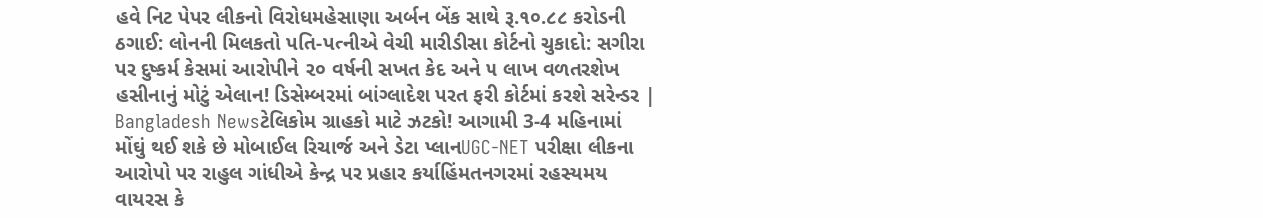હવે નિટ પેપર લીકનો વિરોધમહેસાણા અર્બન બેંક સાથે રૂ.૧૦.૮૮ કરોડની ઠગાઈ: લોનની મિલકતો પતિ-પત્નીએ વેચી મારીડીસા કોર્ટનો ચુકાદો: સગીરા પર દુષ્કર્મ કેસમાં આરોપીને ૨૦ વર્ષની સખત કેદ અને ૫ લાખ વળતરશેખ હસીનાનું મોટું એલાન! ડિસેમ્બરમાં બાંગ્લાદેશ પરત ફરી કોર્ટમાં કરશે સરેન્ડર | Bangladesh Newsટેલિકોમ ગ્રાહકો માટે ઝટકો! આગામી 3-4 મહિનામાં મોંઘું થઈ શકે છે મોબાઈલ રિચાર્જ અને ડેટા પ્લાનUGC-NET પરીક્ષા લીકના આરોપો પર રાહુલ ગાંધીએ કેન્દ્ર પર પ્રહાર કર્યાહિંમતનગરમાં રહસ્યમય વાયરસ કે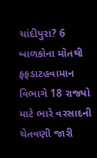ચાંદીપુરા? 6 બાળકોના મોતથી ફફડાટહવામાન વિભાગે 18 રાજ્યો માટે ભારે વરસાદની ચેતવણી જારી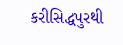કરીસિદ્ધપુરથી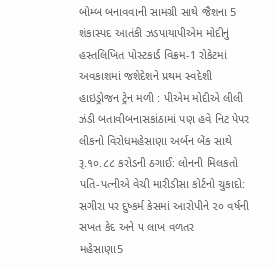બોમ્બ બનાવવાની સામગ્રી સાથે જૈશના 5 શંકાસ્પદ આતંકી ઝડપાયાપીએમ મોદીનું હસ્તલિખિત પોસ્ટકાર્ડ વિક્રમ-1 રોકેટમાં અવકાશમાં જશેદેશને પ્રથમ સ્વદેશી હાઇડ્રોજન ટ્રેન મળી : પીએમ મોદીએ લીલી ઝંડી બતાવીબનાસકાંઠામાં પણ હવે નિટ પેપર લીકનો વિરોધમહેસાણા અર્બન બેંક સાથે રૂ.૧૦.૮૮ કરોડની ઠગાઈ: લોનની મિલકતો પતિ-પત્નીએ વેચી મારીડીસા કોર્ટનો ચુકાદો: સગીરા પર દુષ્કર્મ કેસમાં આરોપીને ૨૦ વર્ષની સખત કેદ અને ૫ લાખ વળતર
મહેસાણા5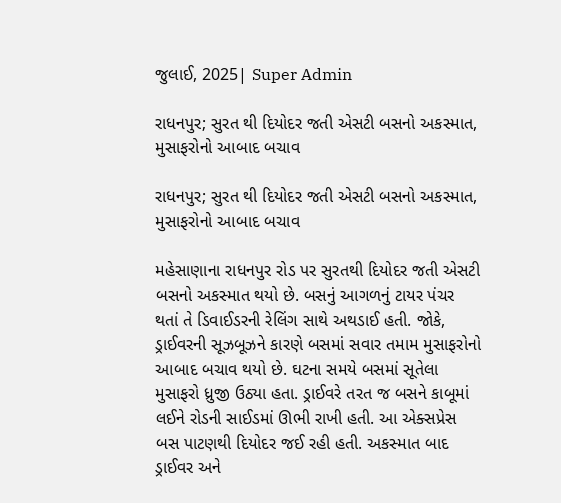જુલાઈ, 2025| Super Admin

રાધનપુર; સુરત થી દિયોદર જતી એસટી બસનો અકસ્માત, મુસાફરોનો આબાદ બચાવ

રાધનપુર; સુરત થી દિયોદર જતી એસટી બસનો અકસ્માત, મુસાફરોનો આબાદ બચાવ

મહેસાણાના રાધનપુર રોડ પર સુરતથી દિયોદર જતી એસટી બસનો અકસ્માત થયો છે. બસનું આગળનું ટાયર પંચર થતાં તે ડિવાઈડરની રેલિંગ સાથે અથડાઈ હતી. જોકે, ડ્રાઈવરની સૂઝબૂઝને કારણે બસમાં સવાર તમામ મુસાફરોનો આબાદ બચાવ થયો છે. ઘટના સમયે બસમાં સૂતેલા મુસાફરો ધ્રુજી ઉઠ્યા હતા. ડ્રાઈવરે તરત જ બસને કાબૂમાં લઈને રોડની સાઈડમાં ઊભી રાખી હતી. આ એક્સપ્રેસ બસ પાટણથી દિયોદર જઈ રહી હતી. અકસ્માત બાદ ડ્રાઈવર અને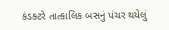કંડક્ટરે તાત્કાલિક બસનું પંચર થયેલું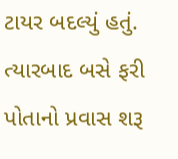ટાયર બદલ્યું હતું. ત્યારબાદ બસે ફરી પોતાનો પ્રવાસ શરૂ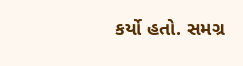કર્યો હતો. સમગ્ર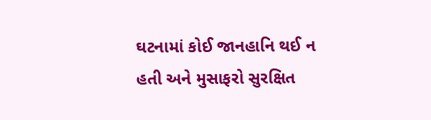ઘટનામાં કોઈ જાનહાનિ થઈ ન હતી અને મુસાફરો સુરક્ષિત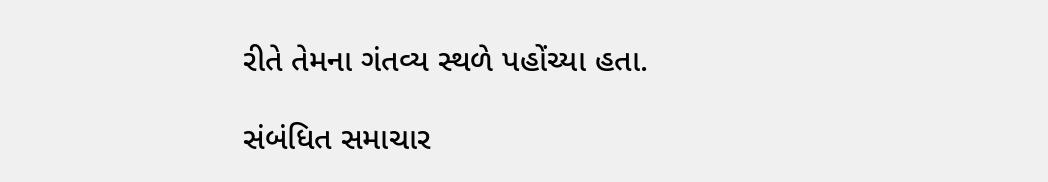રીતે તેમના ગંતવ્ય સ્થળે પહોંચ્યા હતા.

સંબંધિત સમાચાર